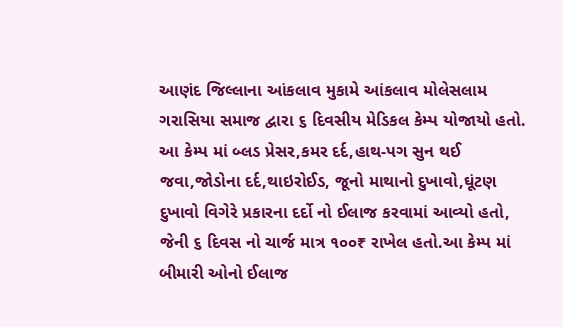આણંદ જિલ્લાના આંકલાવ મુકામે આંકલાવ મોલેસલામ ગરાસિયા સમાજ દ્વારા ૬ દિવસીય મેડિકલ કેમ્પ યોજાયો હતો. આ કેમ્પ માં બ્લડ પ્રેસર,કમર દર્દ,હાથ-પગ સુન થઈ જવા,જોડોના દર્દ,થાઇરોઈડ, જૂનો માથાનો દુખાવો,ઘૂંટણ દુખાવો વિગેરે પ્રકારના દર્દો નો ઈલાજ કરવામાં આવ્યો હતો, જેની ૬ દિવસ નો ચાર્જ માત્ર ૧૦૦₹ રાખેલ હતો.આ કેમ્પ માં બીમારી ઓનો ઈલાજ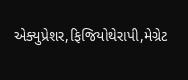એક્યુપ્રેશર,ફિજિયોથેરાપી,મેગ્રેટ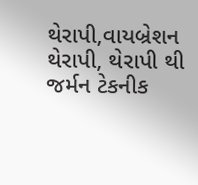થેરાપી,વાયબ્રેશન થેરાપી, થેરાપી થી જર્મન ટેકનીક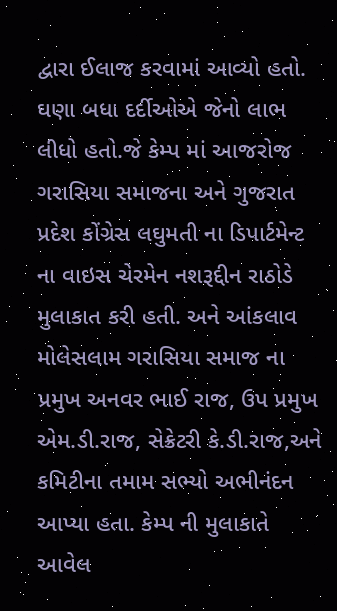દ્વારા ઈલાજ કરવામાં આવ્યો હતો. ઘણા બધા દર્દીઓએ જેનો લાભ લીધો હતો.જે કેમ્પ માં આજરોજ ગરાસિયા સમાજના અને ગુજરાત પ્રદેશ કોંગ્રેસ લઘુમતી ના ડિપાર્ટમેન્ટ ના વાઇસ ચેરમેન નશરૂદ્દીન રાઠોડે મુલાકાત કરી હતી. અને આંકલાવ મોલેસલામ ગરાસિયા સમાજ ના પ્રમુખ અનવર ભાઈ રાજ, ઉપ પ્રમુખ એમ.ડી.રાજ, સેક્રેટરી કે.ડી.રાજ,અને કમિટીના તમામ સભ્યો અભીનંદન આપ્યા હતા. કેમ્પ ની મુલાકાતે આવેલ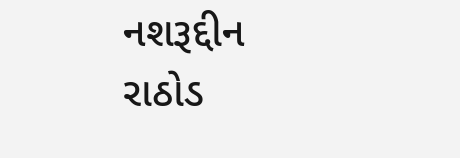નશરૂદ્દીન રાઠોડ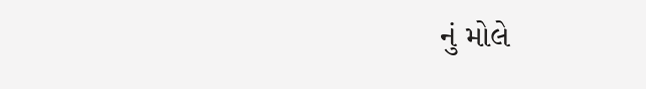નું મોલે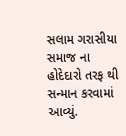સલામ ગરાસીયા સમાજ ના હોદેદારો તરફ થી સન્માન કરવામાં આવ્યું.